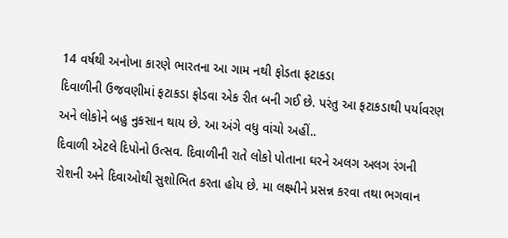14 વર્ષથી અનોખા કારણે ભારતના આ ગામ નથી ફોડતા ફટાકડા
દિવાળીની ઉજવણીમાં ફટાકડા ફોડવા એક રીત બની ગઈ છે. પરંતુ આ ફટાકડાથી પર્યાવરણ અને લોકોને બહુ નુકસાન થાય છે. આ અંગે વધુ વાંચો અહીં..
દિવાળી એટલે દિપોનો ઉત્સવ. દિવાળીની રાતે લોકો પોતાના ઘરને અલગ અલગ રંગની રોશની અને દિવાઓથી સુશોભિત કરતા હોય છે. મા લક્ષ્મીને પ્રસન્ન કરવા તથા ભગવાન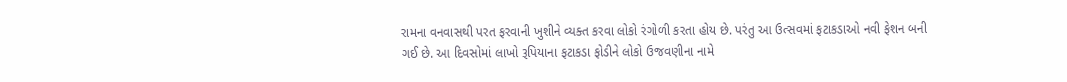રામના વનવાસથી પરત ફરવાની ખુશીને વ્યક્ત કરવા લોકો રંગોળી કરતા હોય છે. પરંતુ આ ઉત્સવમાં ફટાકડાઓ નવી ફેશન બની ગઈ છે. આ દિવસોમાં લાખો રૂપિયાના ફટાકડા ફોડીને લોકો ઉજવણીના નામે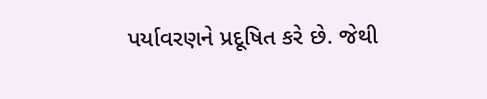પર્યાવરણને પ્રદૂષિત કરે છે. જેથી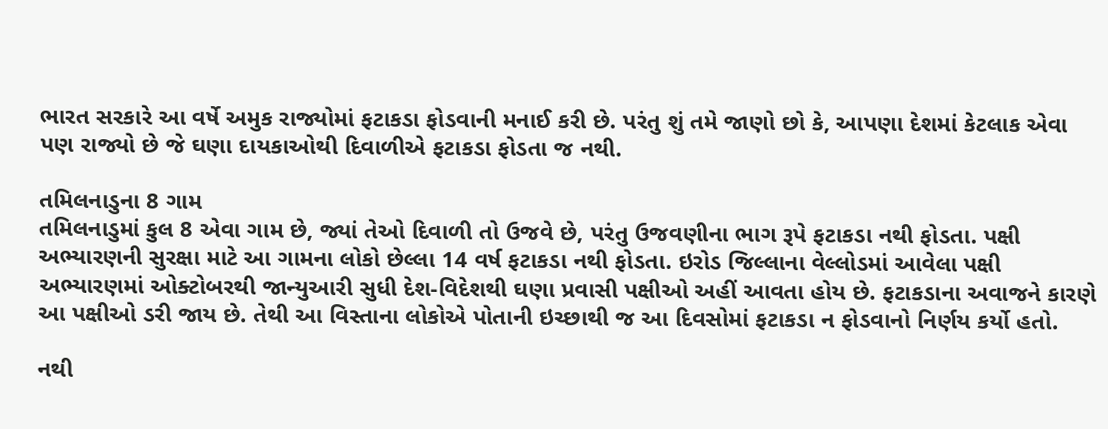ભારત સરકારે આ વર્ષે અમુક રાજ્યોમાં ફટાકડા ફોડવાની મનાઈ કરી છે. પરંતુ શું તમે જાણો છો કે, આપણા દેશમાં કેટલાક એવા પણ રાજ્યો છે જે ઘણા દાયકાઓથી દિવાળીએ ફટાકડા ફોડતા જ નથી.

તમિલનાડુના 8 ગામ
તમિલનાડુમાં કુલ 8 એવા ગામ છે, જ્યાં તેઓ દિવાળી તો ઉજવે છે, પરંતુ ઉજવણીના ભાગ રૂપે ફટાકડા નથી ફોડતા. પક્ષી અભ્યારણની સુરક્ષા માટે આ ગામના લોકો છેલ્લા 14 વર્ષ ફટાકડા નથી ફોડતા. ઇરોડ જિલ્લાના વેલ્લોડમાં આવેલા પક્ષી અભ્યારણમાં ઓક્ટોબરથી જાન્યુઆરી સુધી દેશ-વિદેશથી ઘણા પ્રવાસી પક્ષીઓ અહીં આવતા હોય છે. ફટાકડાના અવાજને કારણે આ પક્ષીઓ ડરી જાય છે. તેથી આ વિસ્તાના લોકોએ પોતાની ઇચ્છાથી જ આ દિવસોમાં ફટાકડા ન ફોડવાનો નિર્ણય કર્યો હતો.

નથી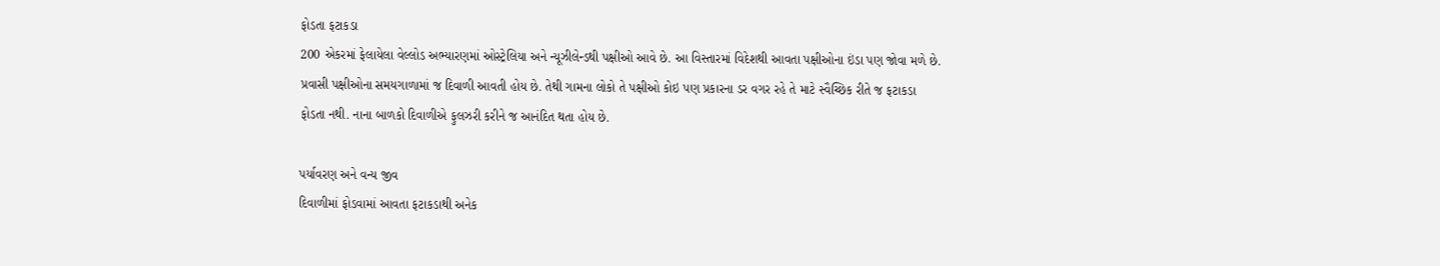ફોડતા ફટાકડા
200 એકરમાં ફેલાયેલા વેલ્લોડ અભ્યારણમાં ઓસ્ટ્રેલિયા અને ન્યૂઝીલેન્ડથી પક્ષીઓ આવે છે. આ વિસ્તારમાં વિદેશથી આવતા પક્ષીઓના ઇંડા પણ જોવા મળે છે. પ્રવાસી પક્ષીઓના સમયગાળામાં જ દિવાળી આવતી હોય છે. તેથી ગામના લોકો તે પક્ષીઓ કોઇ પણ પ્રકારના ડર વગર રહે તે માટે સ્વૈચ્છિક રીતે જ ફટાકડા ફોડતા નથી. નાના બાળકો દિવાળીએ ફુલઝરી કરીને જ આનંદિત થતા હોય છે.

પર્યાવરણ અને વન્ય જીવ
દિવાળીમાં ફોડવામાં આવતા ફટાકડાથી અનેક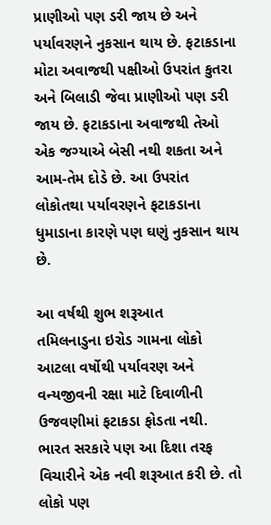પ્રાણીઓ પણ ડરી જાય છે અને પર્યાવરણને નુકસાન થાય છે. ફટાકડાના મોટા અવાજથી પક્ષીઓ ઉપરાંત કુતરા અને બિલાડી જેવા પ્રાણીઓ પણ ડરી જાય છે. ફટાકડાના અવાજથી તેઓ એક જગ્યાએ બેસી નથી શકતા અને આમ-તેમ દોડે છે. આ ઉપરાંત લોકોતથા પર્યાવરણને ફટાકડાના ધુમાડાના કારણે પણ ઘણું નુકસાન થાય છે.

આ વર્ષથી શુભ શરૂઆત
તમિલનાડુના ઇરોડ ગામના લોકો આટલા વર્ષોથી પર્યાવરણ અને વન્યજીવની રક્ષા માટે દિવાળીની ઉજવણીમાં ફટાકડા ફોડતા નથી. ભારત સરકારે પણ આ દિશા તરફ વિચારીને એક નવી શરૂઆત કરી છે. તો લોકો પણ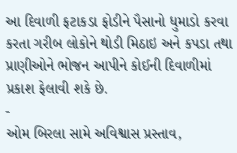આ દિવાળી ફટાકડા ફોડીને પૈસાનો ધુમાડો કરવા કરતા ગરીબ લોકોને થોડી મિઠાઇ અને કપડા તથા પ્રાણીઓને ભોજન આપીને કોઈની દિવાળીમાં પ્રકાશ ફેલાવી શકે છે.
-
ઓમ બિરલા સામે અવિશ્વાસ પ્રસ્તાવ,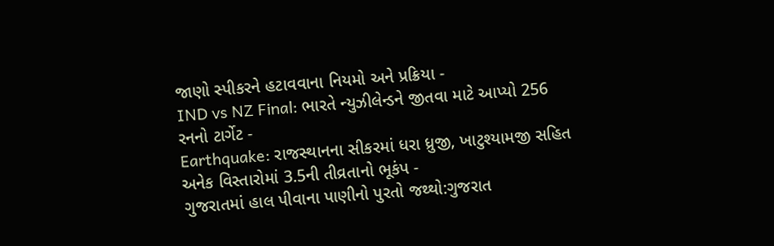જાણો સ્પીકરને હટાવવાના નિયમો અને પ્રક્રિયા -
IND vs NZ Final: ભારતે ન્યુઝીલેન્ડને જીતવા માટે આપ્યો 256 રનનો ટાર્ગેટ -
Earthquake: રાજસ્થાનના સીકરમાં ધરા ધ્રુજી, ખાટુશ્યામજી સહિત અનેક વિસ્તારોમાં 3.5ની તીવ્રતાનો ભૂકંપ -
ગુજરાતમાં હાલ પીવાના પાણીનો પુરતો જથ્થો:ગુજરાત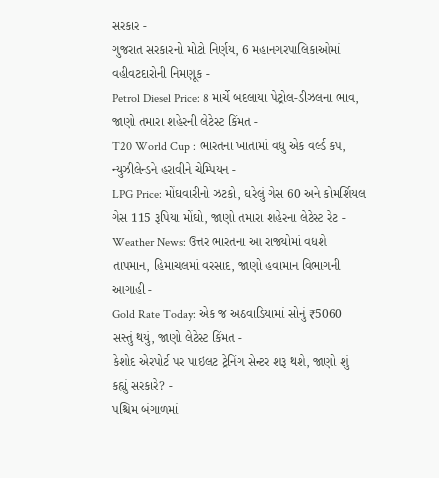સરકાર -
ગુજરાત સરકારનો મોટો નિર્ણય, 6 મહાનગરપાલિકાઓમાં વહીવટદારોની નિમણૂક -
Petrol Diesel Price: 8 માર્ચે બદલાયા પેટ્રોલ-ડીઝલના ભાવ, જાણો તમારા શહેરની લેટેસ્ટ કિંમત -
T20 World Cup : ભારતના ખાતામાં વધુ એક વર્લ્ડ કપ, ન્યુઝીલેન્ડને હરાવીને ચેમ્પિયન -
LPG Price: મોંઘવારીનો ઝટકો, ઘરેલું ગેસ 60 અને કોમર્શિયલ ગેસ 115 રૂપિયા મોંઘો, જાણો તમારા શહેરના લેટેસ્ટ રેટ -
Weather News: ઉત્તર ભારતના આ રાજ્યોમાં વધશે તાપમાન, હિમાચલમાં વરસાદ, જાણો હવામાન વિભાગની આગાહી -
Gold Rate Today: એક જ અઠવાડિયામાં સોનું ₹5060 સસ્તું થયું, જાણો લેટેસ્ટ કિંમત -
કેશોદ એરપોર્ટ પર પાઇલટ ટ્રેનિંગ સેન્ટર શરૂ થશે, જાણો શું કહ્યું સરકારે? -
પશ્ચિમ બંગાળમાં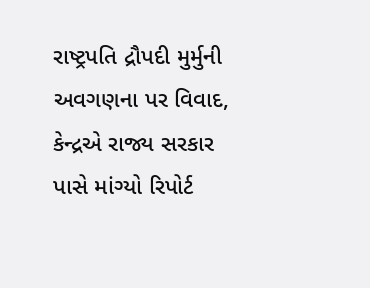રાષ્ટ્રપતિ દ્રૌપદી મુર્મુની અવગણના પર વિવાદ, કેન્દ્રએ રાજ્ય સરકાર પાસે માંગ્યો રિપોર્ટ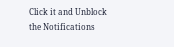Click it and Unblock the Notifications